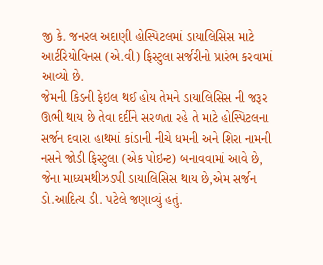જી કે. જનરલ અદાણી હોસ્પિટલમાં ડાયાલિસિસ માટે આર્ટરિયોવિનસ (એ.વી) ફિસ્ટુલા સર્જરીનો પ્રારંભ કરવામાં આવ્યો છે.
જેમની કિડની ફેઇલ થઈ હોય તેમને ડાયાલિસિસ ની જરૂર ઊભી થાય છે તેવા દર્દીને સરળતા રહે તે માટે હોસ્પિટલના સર્જન દવારા હાથમાં કાંડાની નીચે ધમની અને શિરા નામની નસને જોડી ફિસ્ટુલા (એક પોઇન્ટ) બનાવવામાં આવે છે, જેના માધ્યમથીઝડપી ડાયાલિસિસ થાય છે,એમ સર્જન ડો.આદિત્ય ડી. પટેલે જણાવ્યું હતું.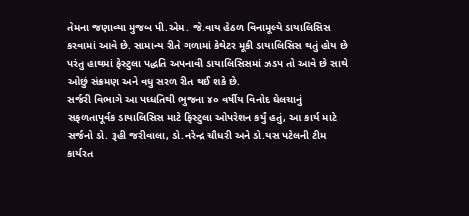તેમના જણાવ્યા મુજબ પી.એમ. જે.વાય હેઠળ વિનામૂલ્યે ડાયાલિસિસ કરવામાં આવે છે. સામાન્ય રીતે ગળામાં કેથેટર મૂકી ડાયાલિસિસ થતું હોય છે પરંતુ હાથમાં ફેસ્ટુલા પદ્ધતિ અપનાવી ડાયાલિસિસમાં ઝડપ તો આવે છે સાથે ઓછું સંક્રમણ અને વધુ સરળ રીત થઈ શકે છે.
સર્જરી વિભાગે આ પધ્ધતિથી ભુજના ૪૦ વર્ષીય વિનોદ ઘેલચાનું સફળતાપૂર્વક ડાયાલિસિસ માટે ફિસ્ટુલા ઓપરેશન કર્યું હતું, આ કાર્ય માટે સર્જનો ડો. રૂહી જરીવાલા, ડો.નરેન્દ્ર ચૌધરી અને ડો.યસ પટેલની ટીમ કાર્યરત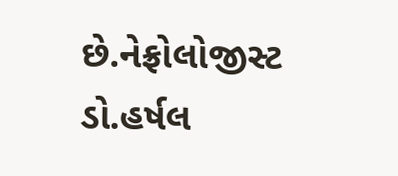છે.નેફ્રોલોજીસ્ટ ડો.હર્ષલ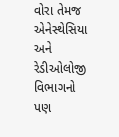વોરા તેમજ એનેસ્થેસિયા અને રેડીઓલોજી વિભાગનો પણ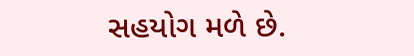સહયોગ મળે છે.